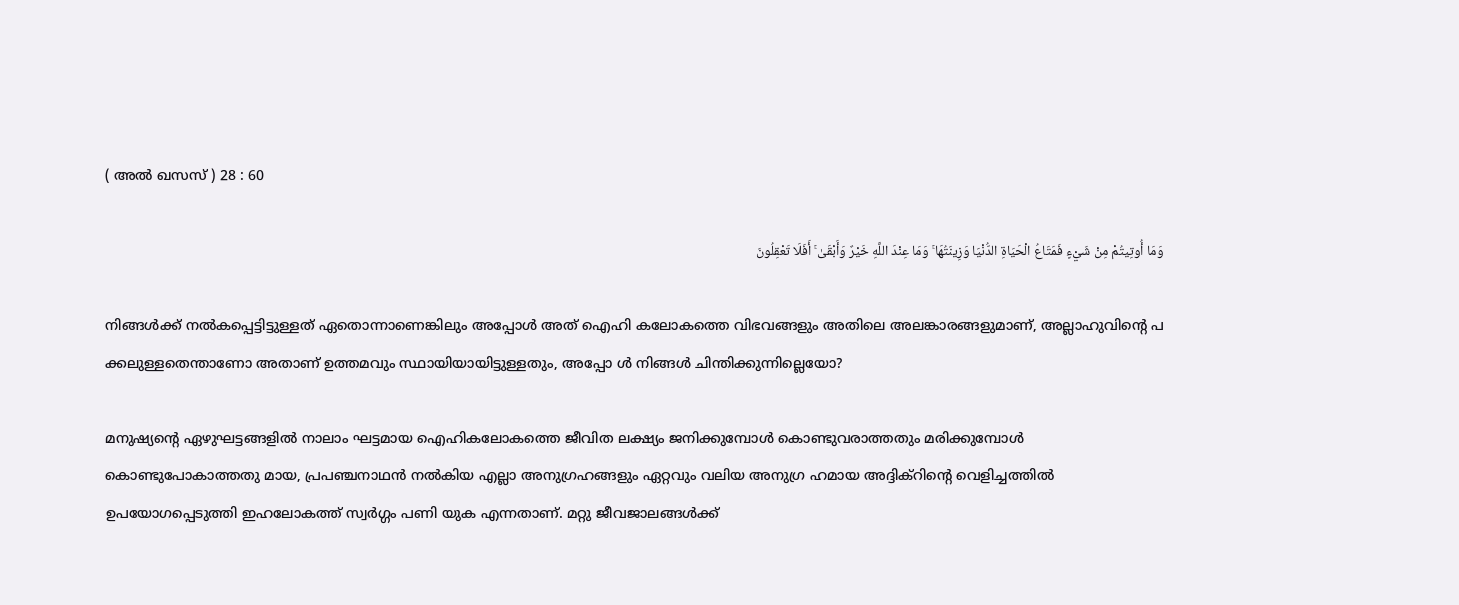( അല്‍ ഖസസ് ) 28 : 60

وَمَا أُوتِيتُمْ مِنْ شَيْءٍ فَمَتَاعُ الْحَيَاةِ الدُّنْيَا وَزِينَتُهَا ۚ وَمَا عِنْدَ اللَّهِ خَيْرٌ وَأَبْقَىٰ ۚ أَفَلَا تَعْقِلُونَ

നിങ്ങള്‍ക്ക് നല്‍കപ്പെട്ടിട്ടുള്ളത് ഏതൊന്നാണെങ്കിലും അപ്പോള്‍ അത് ഐഹി കലോകത്തെ വിഭവങ്ങളും അതിലെ അലങ്കാരങ്ങളുമാണ്, അല്ലാഹുവിന്‍റെ പ ക്കലുള്ളതെന്താണോ അതാണ് ഉത്തമവും സ്ഥായിയായിട്ടുള്ളതും, അപ്പോ ള്‍ നിങ്ങള്‍ ചിന്തിക്കുന്നില്ലെയോ?

മനുഷ്യന്‍റെ ഏഴുഘട്ടങ്ങളില്‍ നാലാം ഘട്ടമായ ഐഹികലോകത്തെ ജീവിത ലക്ഷ്യം ജനിക്കുമ്പോള്‍ കൊണ്ടുവരാത്തതും മരിക്കുമ്പോള്‍ കൊണ്ടുപോകാത്തതു മായ, പ്രപഞ്ചനാഥന്‍ നല്‍കിയ എല്ലാ അനുഗ്രഹങ്ങളും ഏറ്റവും വലിയ അനുഗ്ര ഹമായ അദ്ദിക്റിന്‍റെ വെളിച്ചത്തില്‍ ഉപയോഗപ്പെടുത്തി ഇഹലോകത്ത് സ്വര്‍ഗ്ഗം പണി യുക എന്നതാണ്. മറ്റു ജീവജാലങ്ങള്‍ക്ക്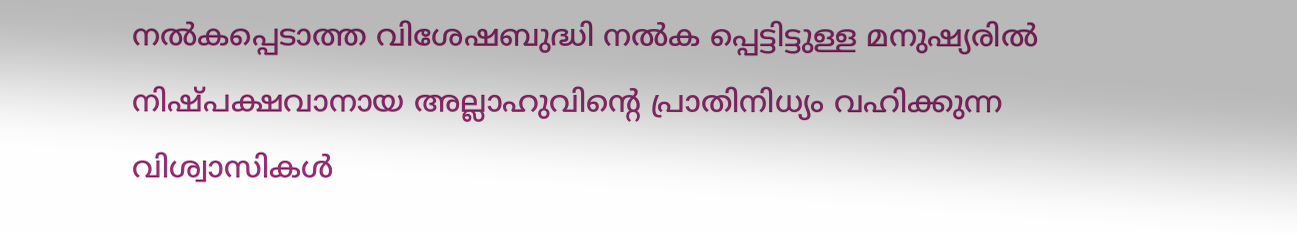നല്‍കപ്പെടാത്ത വിശേഷബുദ്ധി നല്‍ക പ്പെട്ടിട്ടുള്ള മനുഷ്യരില്‍ നിഷ്പക്ഷവാനായ അല്ലാഹുവിന്‍റെ പ്രാതിനിധ്യം വഹിക്കുന്ന വിശ്വാസികള്‍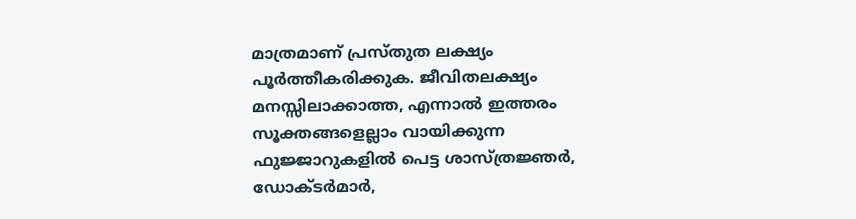മാത്രമാണ് പ്രസ്തുത ലക്ഷ്യം പൂര്‍ത്തീകരിക്കുക. ജീവിതലക്ഷ്യം മനസ്സിലാക്കാത്ത, എന്നാല്‍ ഇത്തരം സൂക്തങ്ങളെല്ലാം വായിക്കുന്ന ഫുജ്ജാറുകളില്‍ പെട്ട ശാസ്ത്രജ്ഞര്‍, ഡോക്ടര്‍മാര്‍,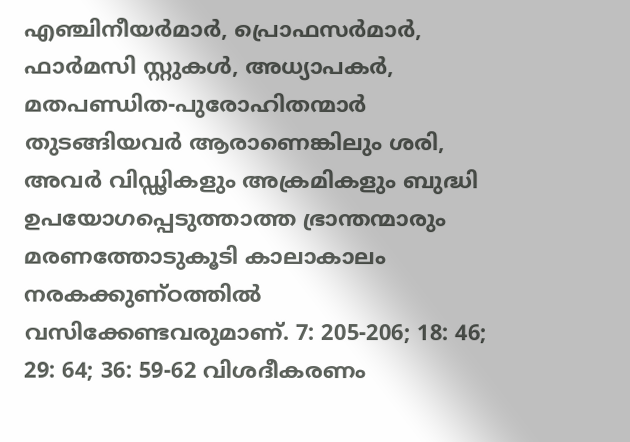എഞ്ചിനീയര്‍മാര്‍, പ്രൊഫസര്‍മാര്‍, ഫാര്‍മസി സ്റ്റുകള്‍, അധ്യാപകര്‍, മതപണ്ഡിത-പുരോഹിതന്മാര്‍ തുടങ്ങിയവര്‍ ആരാണെങ്കിലും ശരി, അവര്‍ വിഡ്ഢികളും അക്രമികളും ബുദ്ധി ഉപയോഗപ്പെടുത്താത്ത ഭ്രാന്തന്മാരും മരണത്തോടുകൂടി കാലാകാലം നരകക്കുണ്ഠത്തില്‍ വസിക്കേണ്ടവരുമാണ്. 7: 205-206; 18: 46; 29: 64; 36: 59-62 വിശദീകരണം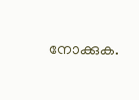നോക്കുക.